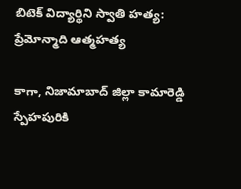బిటెక్ విద్యార్థిని స్వాతి హత్య: ప్రేమోన్మాది ఆత్మహత్య

కాగా, నిజామాబాద్ జిల్లా కామారెడ్డి స్పేహపురికి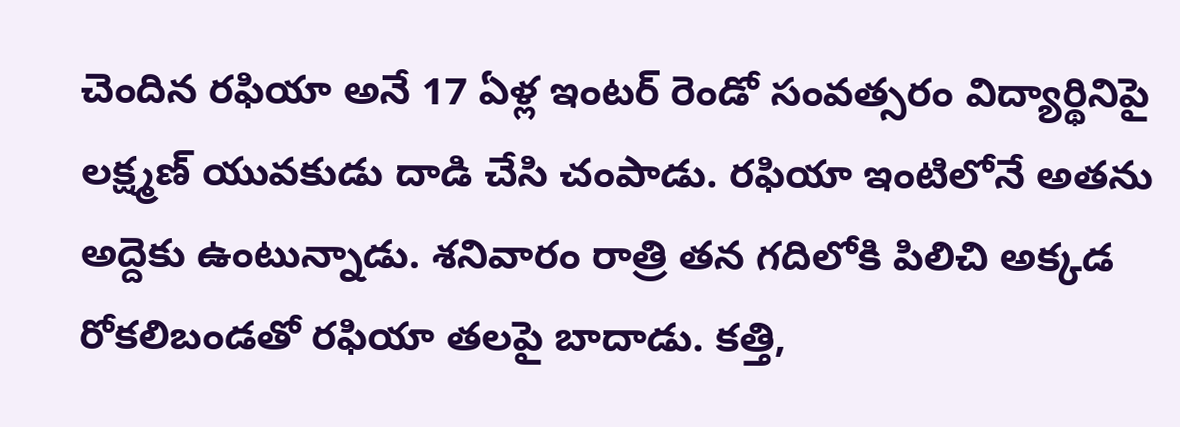చెందిన రఫియా అనే 17 ఏళ్ల ఇంటర్ రెండో సంవత్సరం విద్యార్థినిపై లక్ష్మణ్ యువకుడు దాడి చేసి చంపాడు. రఫియా ఇంటిలోనే అతను అద్దెకు ఉంటున్నాడు. శనివారం రాత్రి తన గదిలోకి పిలిచి అక్కడ రోకలిబండతో రఫియా తలపై బాదాడు. కత్తి,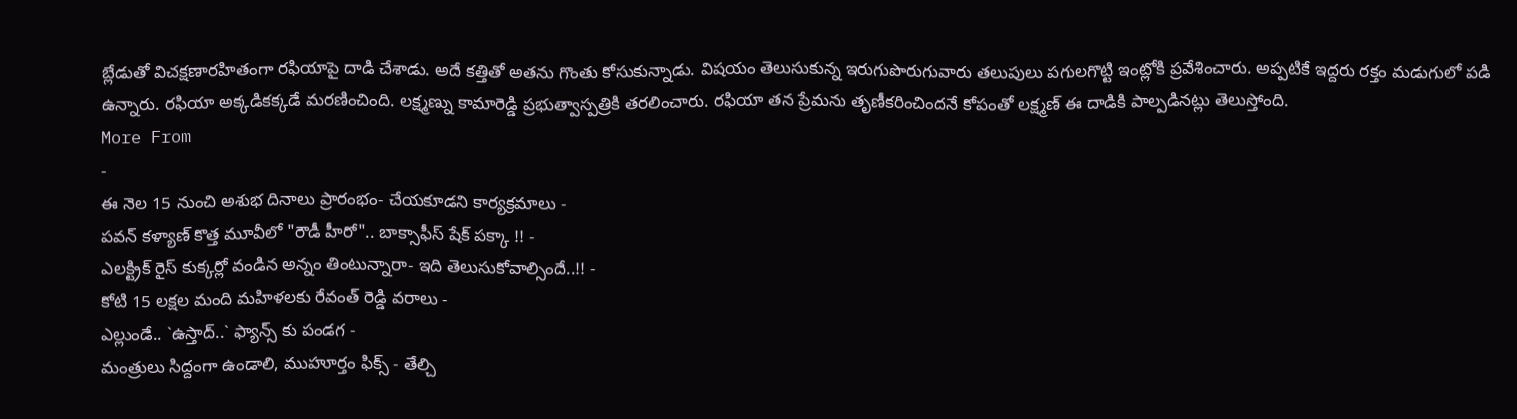బ్లేడుతో విచక్షణారహితంగా రఫియాపై దాడి చేశాడు. అదే కత్తితో అతను గొంతు కోసుకున్నాడు. విషయం తెలుసుకున్న ఇరుగుపొరుగువారు తలుపులు పగులగొట్టి ఇంట్లోకి ప్రవేశించారు. అప్పటికే ఇద్దరు రక్తం మడుగులో పడి ఉన్నారు. రఫియా అక్కడికక్కడే మరణించింది. లక్ష్మణ్ను కామారెడ్డి ప్రభుత్వాస్పత్రికి తరలించారు. రఫియా తన ప్రేమను తృణీకరించిందనే కోపంతో లక్ష్మణ్ ఈ దాడికి పాల్పడినట్లు తెలుస్తోంది.
More From
-
ఈ నెల 15 నుంచి అశుభ దినాలు ప్రారంభం- చేయకూడని కార్యక్రమాలు -
పవన్ కళ్యాణ్ కొత్త మూవీలో "రౌడీ హీరో".. బాక్సాఫీస్ షేక్ పక్కా !! -
ఎలక్ట్రిక్ రైస్ కుక్కర్లో వండిన అన్నం తింటున్నారా- ఇది తెలుసుకోవాల్సిందే..!! -
కోటి 15 లక్షల మంది మహిళలకు రేవంత్ రెడ్డి వరాలు -
ఎల్లుండే.. `ఉస్తాద్..` ఫ్యాన్స్ కు పండగ -
మంత్రులు సిద్దంగా ఉండాలి, ముహూర్తం ఫిక్స్ - తేల్చి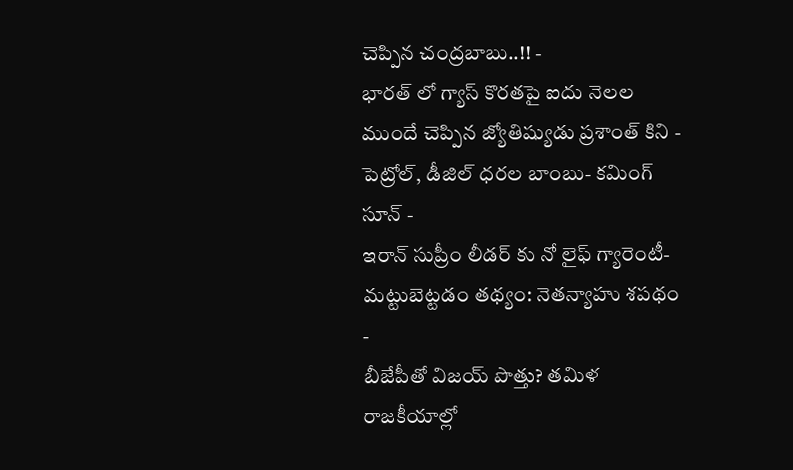చెప్పిన చంద్రబాబు..!! -
భారత్ లో గ్యాస్ కొరతపై ఐదు నెలల ముందే చెప్పిన జ్యోతిష్యుడు ప్రశాంత్ కిని -
పెట్రోల్, డీజిల్ ధరల బాంబు- కమింగ్ సూన్ -
ఇరాన్ సుప్రీం లీడర్ కు నో లైఫ్ గ్యారెంటీ- మట్టుబెట్టడం తథ్యం: నెతన్యాహు శపథం -
బీజేపీతో విజయ్ పొత్తు? తమిళ రాజకీయాల్లో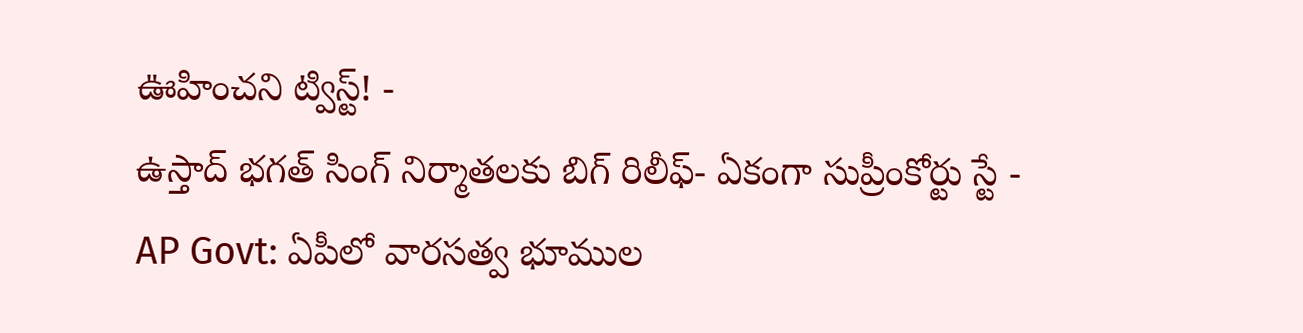ఊహించని ట్విస్ట్! -
ఉస్తాద్ భగత్ సింగ్ నిర్మాతలకు బిగ్ రిలీఫ్- ఏకంగా సుప్రీంకోర్టు స్టే -
AP Govt: ఏపీలో వారసత్వ భూముల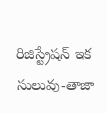రిజిస్ట్రేషన్ ఇక సులువు-తాజా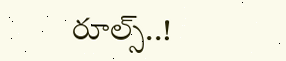రూల్స్..!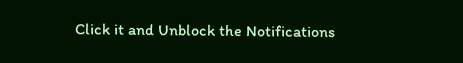Click it and Unblock the Notifications